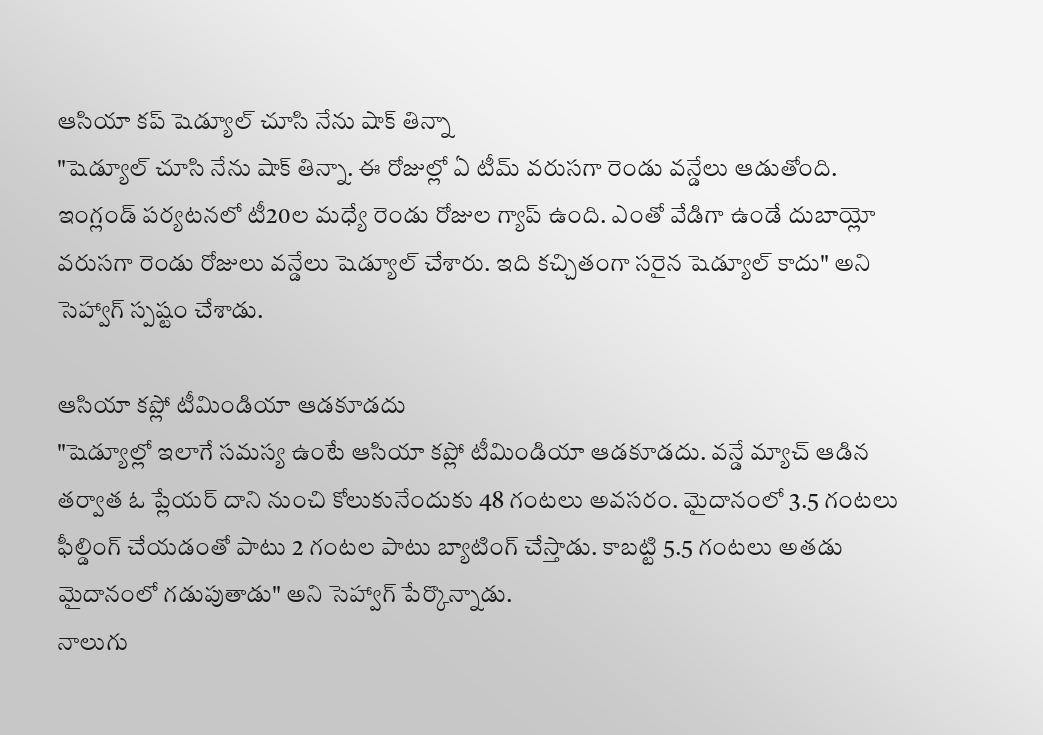ఆసియా కప్ షెడ్యూల్ చూసి నేను షాక్ తిన్నా
"షెడ్యూల్ చూసి నేను షాక్ తిన్నా. ఈ రోజుల్లో ఏ టీమ్ వరుసగా రెండు వన్డేలు ఆడుతోంది. ఇంగ్లండ్ పర్యటనలో టీ20ల మధ్యే రెండు రోజుల గ్యాప్ ఉంది. ఎంతో వేడిగా ఉండే దుబాయ్లో వరుసగా రెండు రోజులు వన్డేలు షెడ్యూల్ చేశారు. ఇది కచ్చితంగా సరైన షెడ్యూల్ కాదు" అని సెహ్వాగ్ స్పష్టం చేశాడు.

ఆసియా కప్లో టీమిండియా ఆడకూడదు
"షెడ్యూల్లో ఇలాగే సమస్య ఉంటే ఆసియా కప్లో టీమిండియా ఆడకూడదు. వన్డే మ్యాచ్ ఆడిన తర్వాత ఓ ప్లేయర్ దాని నుంచి కోలుకునేందుకు 48 గంటలు అవసరం. మైదానంలో 3.5 గంటలు ఫీల్డింగ్ చేయడంతో పాటు 2 గంటల పాటు బ్యాటింగ్ చేస్తాడు. కాబట్టి 5.5 గంటలు అతడు మైదానంలో గడుపుతాడు" అని సెహ్వాగ్ పేర్కొన్నాడు.
నాలుగు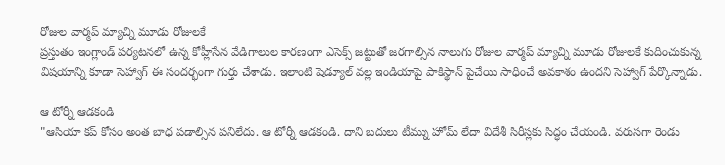రోజుల వార్మప్ మ్యాచ్ని మూడు రోజులకే
ప్రస్తుతం ఇంగ్లాండ్ పర్యటనలో ఉన్న కోహ్లీసేన వేడిగాలుల కారణంగా ఎసెక్స్ జట్టుతో జరగాల్సిన నాలుగు రోజుల వార్మప్ మ్యాచ్ని మూడు రోజులకే కుదించుకున్న విషయాన్ని కూడా సెహ్వాగ్ ఈ సందర్భంగా గుర్తు చేశాడు. ఇలాంటి షెడ్యూల్ వల్ల ఇండియాపై పాకిస్థాన్ పైచేయి సాధించే అవకాశం ఉందని సెహ్వాగ్ పేర్కొన్నాడు.

ఆ టోర్నీ ఆడకండి
"ఆసియా కప్ కోసం అంత బాధ పడాల్సిన పనిలేదు. ఆ టోర్నీ ఆడకండి. దాని బదులు టీమ్ను హోమ్ లేదా విదేశీ సిరీస్లకు సిద్ధం చేయండి. వరుసగా రెండు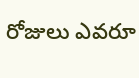రోజులు ఎవరూ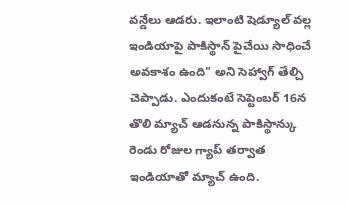వన్డేలు ఆడరు. ఇలాంటి షెడ్యూల్ వల్ల ఇండియాపై పాకిస్థాన్ పైచేయి సాధించే అవకాశం ఉంది" అని సెహ్వాగ్ తేల్చి చెప్పాడు. ఎందుకంటే సెప్టెంబర్ 16న తొలి మ్యాచ్ ఆడనున్న పాకిస్థాన్కు రెండు రోజుల గ్యాప్ తర్వాత ఇండియాతో మ్యాచ్ ఉంది.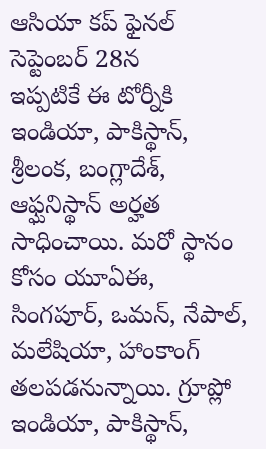ఆసియా కప్ ఫైనల్ సెప్టెంబర్ 28న
ఇప్పటికే ఈ టోర్నీకి ఇండియా, పాకిస్థాన్, శ్రీలంక, బంగ్లాదేశ్, ఆఫ్ఘనిస్థాన్ అర్హత సాధించాయి. మరో స్థానం కోసం యూఏఈ, సింగపూర్, ఒమన్, నేపాల్, మలేషియా, హాంకాంగ్ తలపడనున్నాయి. గ్రూప్లో ఇండియా, పాకిస్థాన్,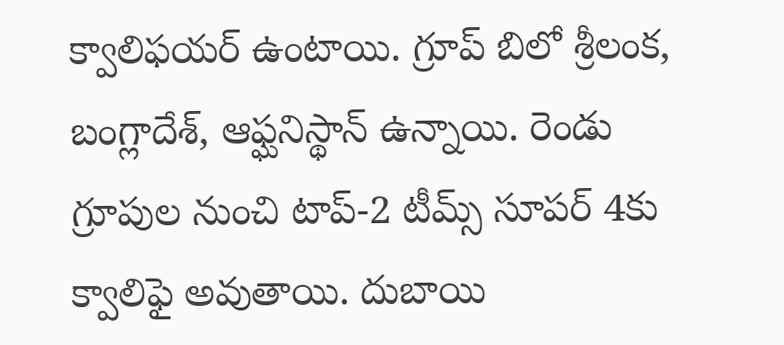క్వాలిఫయర్ ఉంటాయి. గ్రూప్ బిలో శ్రీలంక, బంగ్లాదేశ్, ఆఫ్ఘనిస్థాన్ ఉన్నాయి. రెండు గ్రూపుల నుంచి టాప్-2 టీమ్స్ సూపర్ 4కు క్వాలిఫై అవుతాయి. దుబాయి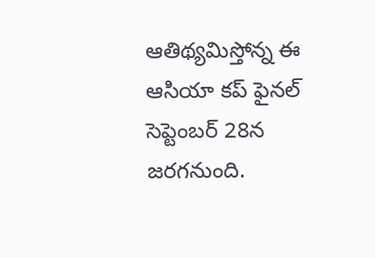ఆతిథ్యమిస్తోన్న ఈ ఆసియా కప్ ఫైనల్ సెప్టెంబర్ 28న జరగనుంది.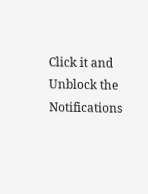Click it and Unblock the Notifications